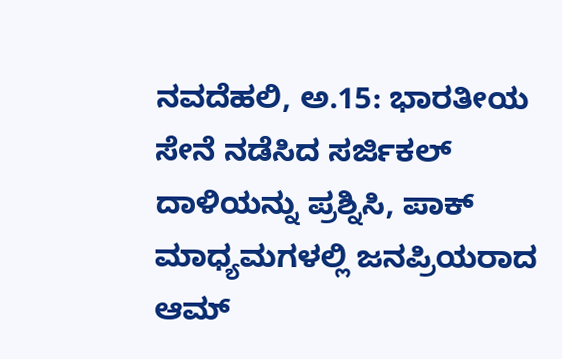ನವದೆಹಲಿ, ಅ.15: ಭಾರತೀಯ ಸೇನೆ ನಡೆಸಿದ ಸರ್ಜಿಕಲ್ ದಾಳಿಯನ್ನು ಪ್ರಶ್ನಿಸಿ, ಪಾಕ್ ಮಾಧ್ಯಮಗಳಲ್ಲಿ ಜನಪ್ರಿಯರಾದ ಆಮ್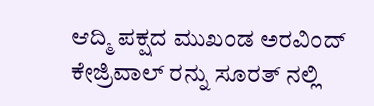ಆದ್ಮಿ ಪಕ್ಷದ ಮುಖಂಡ ಅರವಿಂದ್ ಕೇಜ್ರಿವಾಲ್ ರನ್ನು ಸೂರತ್ ನಲ್ಲಿ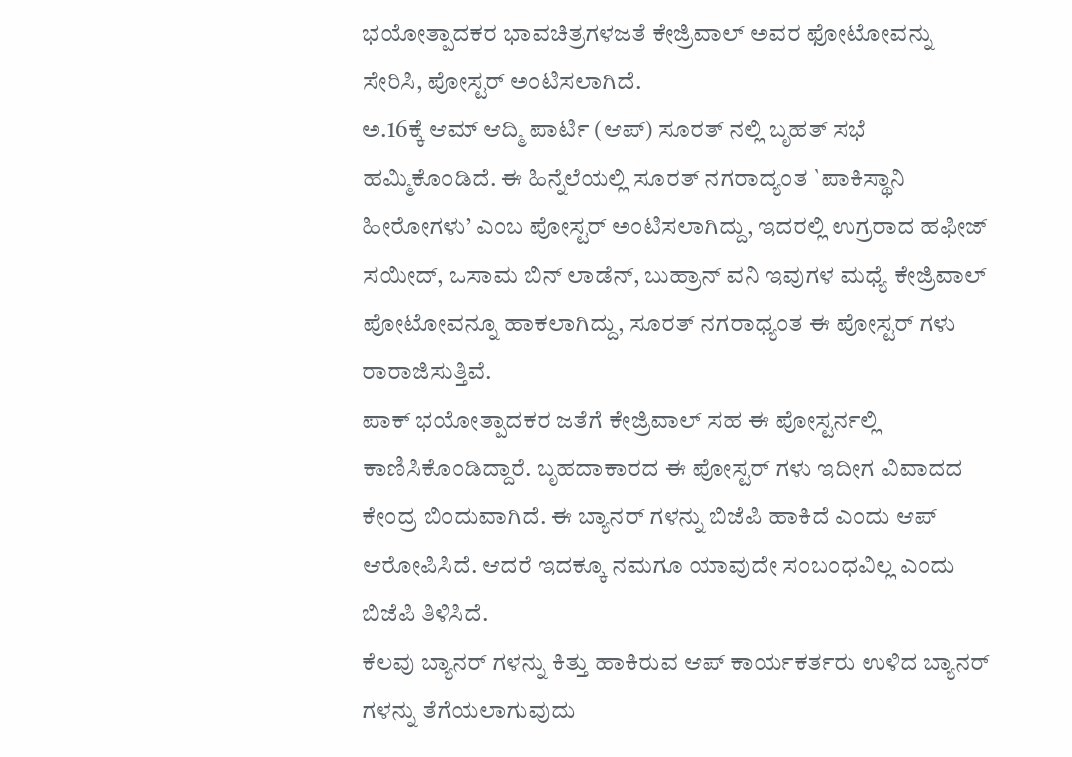ಭಯೋತ್ಪಾದಕರ ಭಾವಚಿತ್ರಗಳಜತೆ ಕೇಜ್ರಿವಾಲ್ ಅವರ ಫೋಟೋವನ್ನು ಸೇರಿಸಿ, ಪೋಸ್ಟರ್ ಅಂಟಿಸಲಾಗಿದೆ.
ಅ.16ಕ್ಕೆ ಆಮ್ ಆದ್ಮಿ ಪಾರ್ಟಿ (ಆಪ್) ಸೂರತ್ ನಲ್ಲಿ ಬೃಹತ್ ಸಭೆ ಹಮ್ಮಿಕೊಂಡಿದೆ. ಈ ಹಿನ್ನೆಲೆಯಲ್ಲಿ ಸೂರತ್ ನಗರಾದ್ಯಂತ `ಪಾಕಿಸ್ಥಾನಿ ಹೀರೋಗಳು’ ಎಂಬ ಪೋಸ್ಟರ್ ಅಂಟಿಸಲಾಗಿದ್ದು, ಇದರಲ್ಲಿ ಉಗ್ರರಾದ ಹಫೀಜ್ ಸಯೀದ್, ಒಸಾಮ ಬಿನ್ ಲಾಡೆನ್, ಬುಹ್ರಾನ್ ವನಿ ಇವುಗಳ ಮಧ್ಯೆ ಕೇಜ್ರಿವಾಲ್ ಪೋಟೋವನ್ನೂ ಹಾಕಲಾಗಿದ್ದು, ಸೂರತ್ ನಗರಾಧ್ಯಂತ ಈ ಪೋಸ್ಟರ್ ಗಳು ರಾರಾಜಿಸುತ್ತಿವೆ.
ಪಾಕ್ ಭಯೋತ್ಪಾದಕರ ಜತೆಗೆ ಕೇಜ್ರಿವಾಲ್ ಸಹ ಈ ಪೋಸ್ಟರ್ನಲ್ಲಿ ಕಾಣಿಸಿಕೊಂಡಿದ್ದಾರೆ. ಬೃಹದಾಕಾರದ ಈ ಪೋಸ್ಟರ್ ಗಳು ಇದೀಗ ವಿವಾದದ ಕೇಂದ್ರ ಬಿಂದುವಾಗಿದೆ. ಈ ಬ್ಯಾನರ್ ಗಳನ್ನು ಬಿಜೆಪಿ ಹಾಕಿದೆ ಎಂದು ಆಪ್ ಆರೋಪಿಸಿದೆ. ಆದರೆ ಇದಕ್ಕೂ ನಮಗೂ ಯಾವುದೇ ಸಂಬಂಧವಿಲ್ಲ ಎಂದು ಬಿಜೆಪಿ ತಿಳಿಸಿದೆ.
ಕೆಲವು ಬ್ಯಾನರ್ ಗಳನ್ನು ಕಿತ್ತು ಹಾಕಿರುವ ಆಪ್ ಕಾರ್ಯಕರ್ತರು ಉಳಿದ ಬ್ಯಾನರ್ ಗಳನ್ನು ತೆಗೆಯಲಾಗುವುದು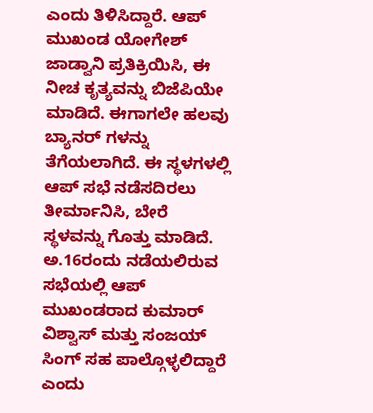ಎಂದು ತಿಳಿಸಿದ್ದಾರೆ. ಆಪ್ ಮುಖಂಡ ಯೋಗೇಶ್ ಜಾಡ್ವಾನಿ ಪ್ರತಿಕ್ರಿಯಿಸಿ, ಈ ನೀಚ ಕೃತ್ಯವನ್ನು ಬಿಜೆಪಿಯೇ ಮಾಡಿದೆ. ಈಗಾಗಲೇ ಹಲವು ಬ್ಯಾನರ್ ಗಳನ್ನು ತೆಗೆಯಲಾಗಿದೆ. ಈ ಸ್ಥಳಗಳಲ್ಲಿ ಆಪ್ ಸಭೆ ನಡೆಸದಿರಲು ತೀರ್ಮಾನಿಸಿ, ಬೇರೆ ಸ್ಥಳವನ್ನು ಗೊತ್ತು ಮಾಡಿದೆ. ಅ.16ರಂದು ನಡೆಯಲಿರುವ ಸಭೆಯಲ್ಲಿ ಆಪ್ ಮುಖಂಡರಾದ ಕುಮಾರ್ ವಿಶ್ವಾಸ್ ಮತ್ತು ಸಂಜಯ್ ಸಿಂಗ್ ಸಹ ಪಾಲ್ಗೊಳ್ಳಲಿದ್ದಾರೆ ಎಂದು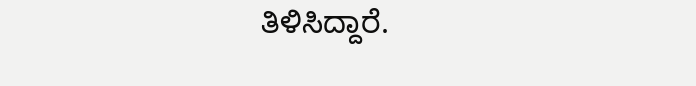ತಿಳಿಸಿದ್ದಾರೆ.